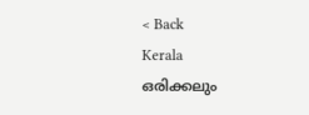< Back
Kerala
ഒരിക്കലും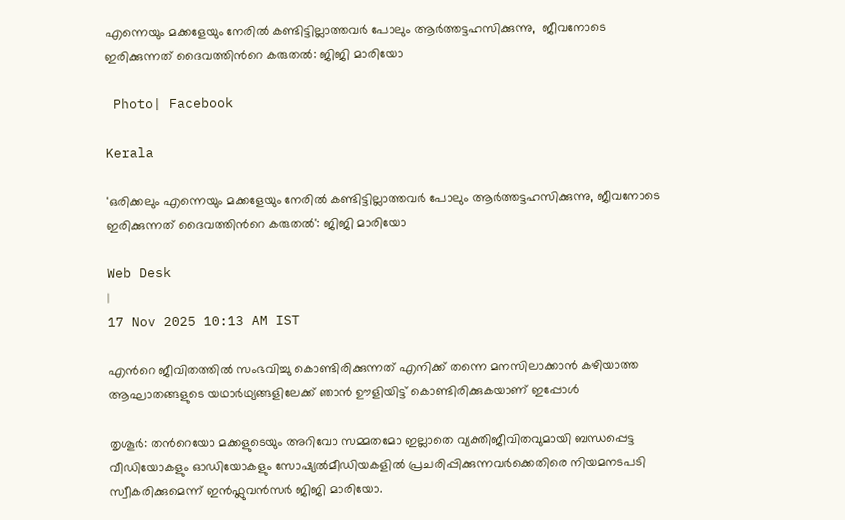എന്നെയും മക്കളേയും നേരിൽ കണ്ടിട്ടില്ലാത്തവർ പോലും ആർത്തട്ടഹസിക്കുന്നു,  ജീവനോടെ ഇരിക്കുന്നത് ദൈവത്തിന്‍റെ കരുതൽ: ജിജി മാരിയോ

 Photo| Facebook

Kerala

'ഒരിക്കലും എന്നെയും മക്കളേയും നേരിൽ കണ്ടിട്ടില്ലാത്തവർ പോലും ആർത്തട്ടഹസിക്കുന്നു, ജീവനോടെ ഇരിക്കുന്നത് ദൈവത്തിന്‍റെ കരുതൽ': ജിജി മാരിയോ

Web Desk
|
17 Nov 2025 10:13 AM IST

എന്‍റെ ജീവിതത്തിൽ സംഭവിച്ചു കൊണ്ടിരിക്കുന്നത് എനിക്ക് തന്നെ മനസിലാക്കാൻ കഴിയാത്ത ആഘാതങ്ങളുടെ യഥാർഥ്യങ്ങളിലേക്ക് ഞാൻ ഊളിയിട്ട് കൊണ്ടിരിക്കുകയാണ് ഇപ്പോൾ

തൃശൂര്‍: തന്‍റെയോ മക്കളുടെയും അറിവോ സമ്മതമോ ഇല്ലാതെ വ്യക്തിജീവിതവുമായി ബന്ധപ്പെട്ട വീഡിയോകളും ഓഡിയോകളും സോഷ്യൽമീഡിയകളിൽ പ്രചരിപ്പിക്കുന്നവര്‍ക്കെതിരെ നിയമനടപടി സ്വീകരിക്കുമെന്ന് ഇൻഫ്ലുവൻസര്‍ ജിജി മാരിയോ.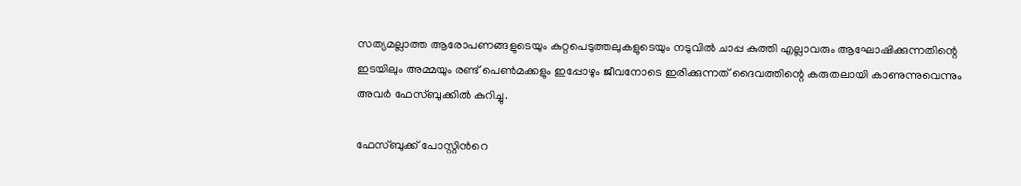സത്യമല്ലാത്ത ആരോപണങ്ങളുടെയും കുറ്റപെടുത്തലുകളുടെയും നടുവിൽ ചാപ്പ കുത്തി എല്ലാവരും ആഘോഷിക്കുന്നതിന്റെ ഇടയിലും അമ്മയും രണ്ട് പെൺമക്കളും ഇപ്പോഴും ജീവനോടെ ഇരിക്കുന്നത് ദൈവത്തിന്റെ കരുതലായി കാണുന്നുവെന്നും അവര്‍ ഫേസ്ബുക്കിൽ കുറിച്ചു.

ഫേസ്ബുക്ക് പോസ്റ്റിന്‍റെ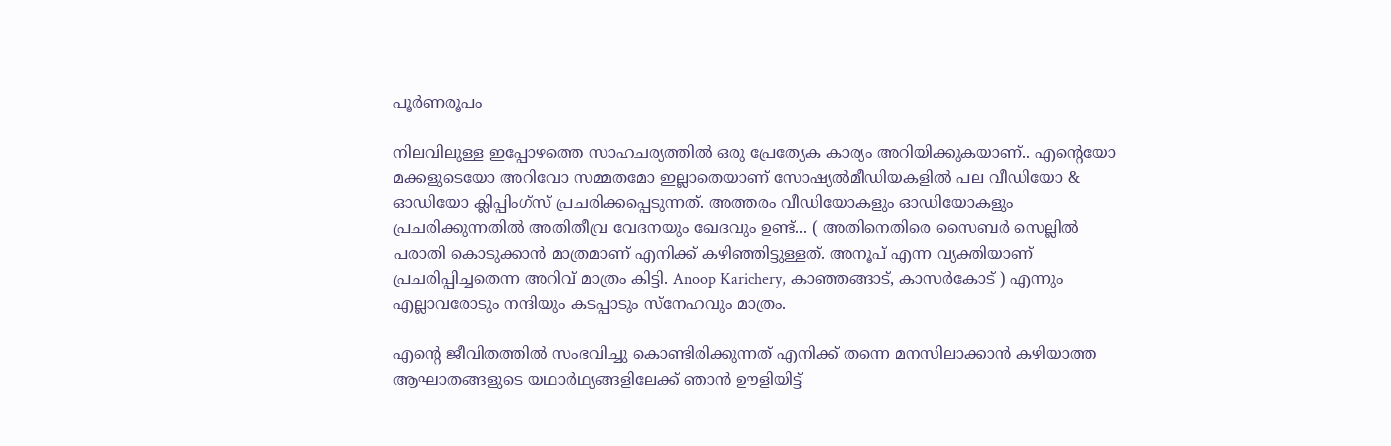പൂര്‍ണരൂപം

നിലവിലുള്ള ഇപ്പോഴത്തെ സാഹചര്യത്തിൽ ഒരു പ്രേത്യേക കാര്യം അറിയിക്കുകയാണ്.. എന്‍റെയോ മക്കളുടെയോ അറിവോ സമ്മതമോ ഇല്ലാതെയാണ് സോഷ്യൽമീഡിയകളിൽ പല വീഡിയോ & ഓഡിയോ ക്ലിപ്പിംഗ്സ് പ്രചരിക്കപ്പെടുന്നത്. അത്തരം വീഡിയോകളും ഓഡിയോകളും പ്രചരിക്കുന്നതിൽ അതിതീവ്ര വേദനയും ഖേദവും ഉണ്ട്... ( അതിനെതിരെ സൈബര്‍ സെല്ലിൽ പരാതി കൊടുക്കാൻ മാത്രമാണ് എനിക്ക് കഴിഞ്ഞിട്ടുള്ളത്. അനൂപ് എന്ന വ്യക്തിയാണ് പ്രചരിപ്പിച്ചതെന്ന അറിവ് മാത്രം കിട്ടി. Anoop Karichery, കാഞ്ഞങ്ങാട്, കാസർകോട് ) എന്നും എല്ലാവരോടും നന്ദിയും കടപ്പാടും സ്നേഹവും മാത്രം.

എന്‍റെ ജീവിതത്തിൽ സംഭവിച്ചു കൊണ്ടിരിക്കുന്നത് എനിക്ക് തന്നെ മനസിലാക്കാൻ കഴിയാത്ത ആഘാതങ്ങളുടെ യഥാർഥ്യങ്ങളിലേക്ക് ഞാൻ ഊളിയിട്ട്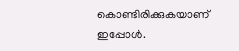കൊണ്ടിരിക്കുകയാണ് ഇപ്പോൾ.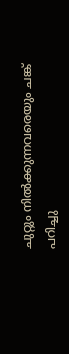ചുറ്റും നിൽക്കുന്നവരെയും ചങ്ക് പറിച്ചു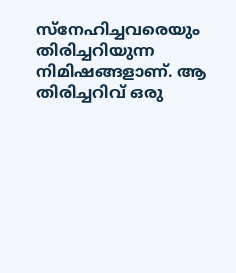സ്നേഹിച്ചവരെയും തിരിച്ചറിയുന്ന നിമിഷങ്ങളാണ്. ആ തിരിച്ചറിവ് ഒരു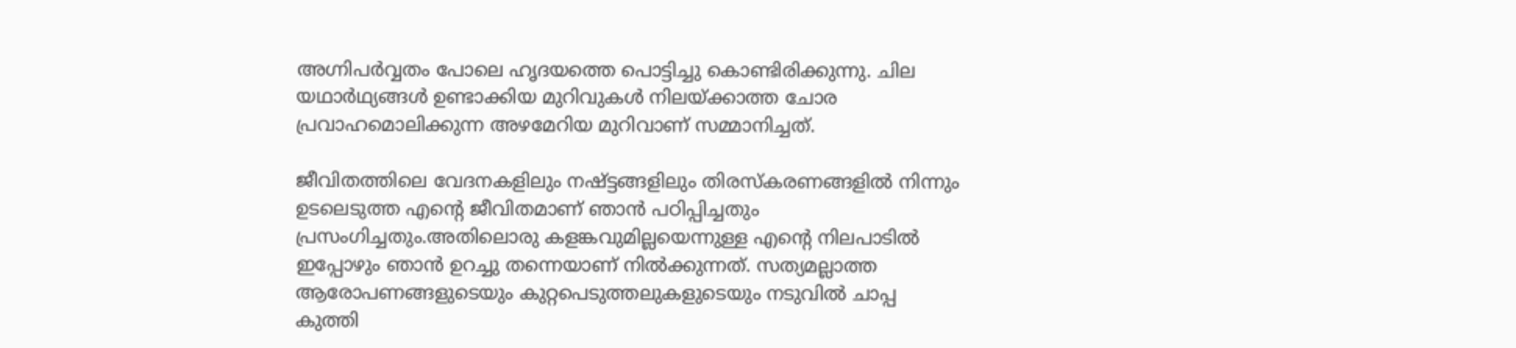അഗ്നിപർവ്വതം പോലെ ഹൃദയത്തെ പൊട്ടിച്ചു കൊണ്ടിരിക്കുന്നു. ചില യഥാർഥ്യങ്ങൾ ഉണ്ടാക്കിയ മുറിവുകൾ നിലയ്ക്കാത്ത ചോര പ്രവാഹമൊലിക്കുന്ന അഴമേറിയ മുറിവാണ് സമ്മാനിച്ചത്.

ജീവിതത്തിലെ വേദനകളിലും നഷ്ട്ടങ്ങളിലും തിരസ്‌കരണങ്ങളിൽ നിന്നും ഉടലെടുത്ത എന്റെ ജീവിതമാണ് ഞാൻ പഠിപ്പിച്ചതും പ്രസംഗിച്ചതും.അതിലൊരു കളങ്കവുമില്ലയെന്നുള്ള എന്റെ നിലപാടിൽ ഇപ്പോഴും ഞാൻ ഉറച്ചു തന്നെയാണ് നിൽക്കുന്നത്. സത്യമല്ലാത്ത ആരോപണങ്ങളുടെയും കുറ്റപെടുത്തലുകളുടെയും നടുവിൽ ചാപ്പ കുത്തി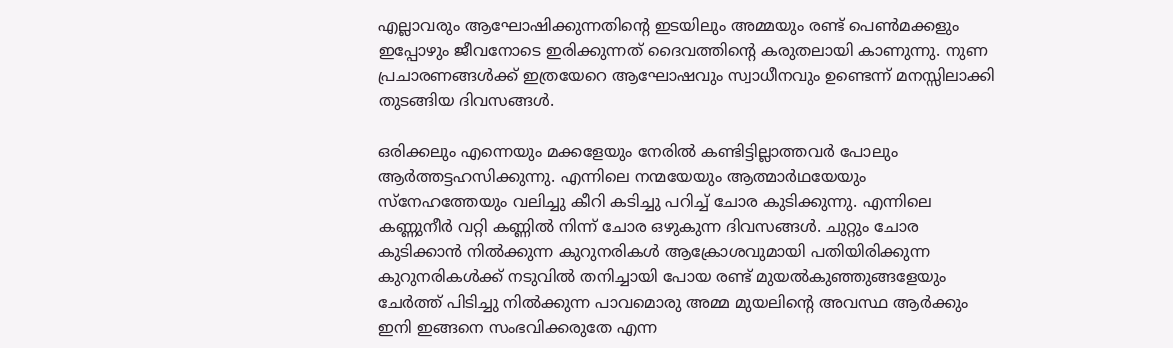എല്ലാവരും ആഘോഷിക്കുന്നതിന്റെ ഇടയിലും അമ്മയും രണ്ട് പെൺമക്കളും ഇപ്പോഴും ജീവനോടെ ഇരിക്കുന്നത് ദൈവത്തിന്റെ കരുതലായി കാണുന്നു. നുണ പ്രചാരണങ്ങൾക്ക് ഇത്രയേറെ ആഘോഷവും സ്വാധീനവും ഉണ്ടെന്ന് മനസ്സിലാക്കി തുടങ്ങിയ ദിവസങ്ങൾ.

ഒരിക്കലും എന്നെയും മക്കളേയും നേരിൽ കണ്ടിട്ടില്ലാത്തവർ പോലും ആർത്തട്ടഹസിക്കുന്നു. എന്നിലെ നന്മയേയും ആത്മാർഥയേയും സ്നേഹത്തേയും വലിച്ചു കീറി കടിച്ചു പറിച്ച് ചോര കുടിക്കുന്നു. എന്നിലെ കണ്ണുനീർ വറ്റി കണ്ണിൽ നിന്ന് ചോര ഒഴുകുന്ന ദിവസങ്ങൾ. ചുറ്റും ചോര കുടിക്കാൻ നിൽക്കുന്ന കുറുനരികൾ ആക്രോശവുമായി പതിയിരിക്കുന്ന കുറുനരികൾക്ക് നടുവിൽ തനിച്ചായി പോയ രണ്ട് മുയൽകുഞ്ഞുങ്ങളേയും ചേർത്ത് പിടിച്ചു നിൽക്കുന്ന പാവമൊരു അമ്മ മുയലിന്റെ അവസ്ഥ ആർക്കും ഇനി ഇങ്ങനെ സംഭവിക്കരുതേ എന്ന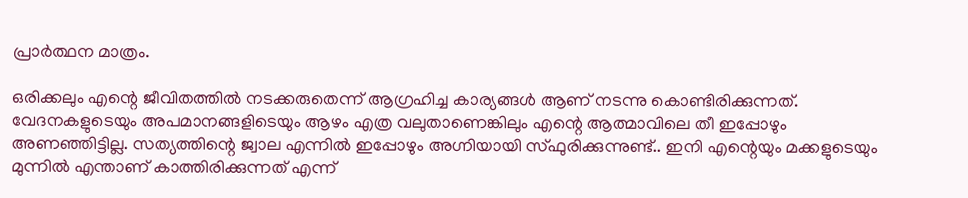പ്രാർത്ഥന മാത്രം.

ഒരിക്കലും എന്റെ ജീവിതത്തിൽ നടക്കരുതെന്ന് ആഗ്രഹിച്ച കാര്യങ്ങൾ ആണ് നടന്നു കൊണ്ടിരിക്കുന്നത്. വേദനകളുടെയും അപമാനങ്ങളിടെയും ആഴം എത്ര വലുതാണെങ്കിലും എന്റെ ആത്മാവിലെ തീ ഇപ്പോഴും അണഞ്ഞിട്ടില്ല. സത്യത്തിന്റെ ജ്വാല എന്നിൽ ഇപ്പോഴും അഗ്നിയായി സ്ഫുരിക്കുന്നുണ്ട്.. ഇനി എന്റെയും മക്കളുടെയും മുന്നിൽ എന്താണ് കാത്തിരിക്കുന്നത് എന്ന്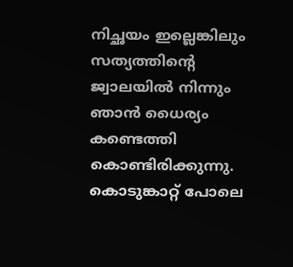നിച്ഛയം ഇല്ലെങ്കിലും സത്യത്തിന്റെ ജ്വാലയിൽ നിന്നും ഞാൻ ധൈര്യം കണ്ടെത്തി കൊണ്ടിരിക്കുന്നു. കൊടുങ്കാറ്റ് പോലെ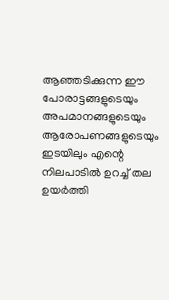ആഞ്ഞടിക്കുന്ന ഈ പോരാട്ടങ്ങളുടെയും അപമാനങ്ങളുടെയും ആരോപണങ്ങളുടെയും ഇടയിലും എന്റെ നിലപാടിൽ ഉറച്ച് തല ഉയർത്തി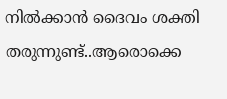നിൽക്കാൻ ദൈവം ശക്തി തരുന്നുണ്ട്..ആരൊക്കെ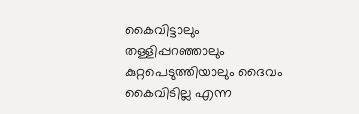കൈവിട്ടാലും തള്ളിപ്പറഞ്ഞാലും കുറ്റപെടുത്തിയാലും ദൈവം കൈവിടില്ല എന്ന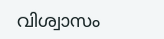വിശ്വാസം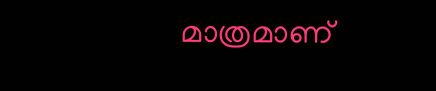മാത്രമാണ്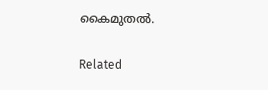കൈമുതൽ.

Related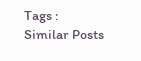Tags :
Similar Posts